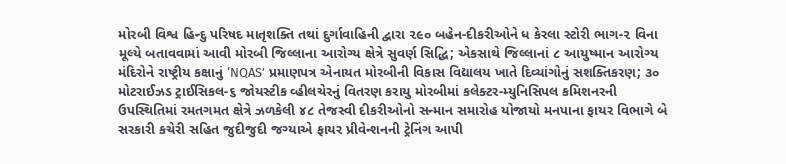મોરબી વિશ્વ હિન્દુ પરિષદ માતૃશક્તિ તથાં દુર્ગાવાહિની દ્વારા ૨૯૦ બહેન-દીકરીઓને ધ કેરલા સ્ટોરી ભાગ-૨ વિના મૂલ્યે બતાવવામાં આવી મોરબી જિલ્લાના આરોગ્ય ક્ષેત્રે સુવર્ણ સિદ્ધિ; એકસાથે જિલ્લાનાં ૮ આયુષ્માન આરોગ્ય મંદિરોને રાષ્ટ્રીય કક્ષાનું ‘NQAS’ પ્રમાણપત્ર એનાયત મોરબીની વિકાસ વિદ્યાલય ખાતે દિવ્યાંગોનું સશક્તિકરણ; ૩૦ મોટરાઈઝડ ટ્રાઈસિકલ-૬ જોયસ્ટીક વ્હીલચેરનું વિતરણ કરાયુ મોરબીમાં કલેક્ટર-મ્યુનિસિપલ કમિશનરની ઉપસ્થિતિમાં રમતગમત ક્ષેત્રે ઝળકેલી ૪૮ તેજસ્વી દીકરીઓનો સન્માન સમારોહ યોજાયો મનપાના ફાયર વિભાગે બે સરકારી કચેરી સહિત જુદીજુદી જગ્યાએ ફાયર પ્રીવેન્શનની ટ્રેનિંગ આપી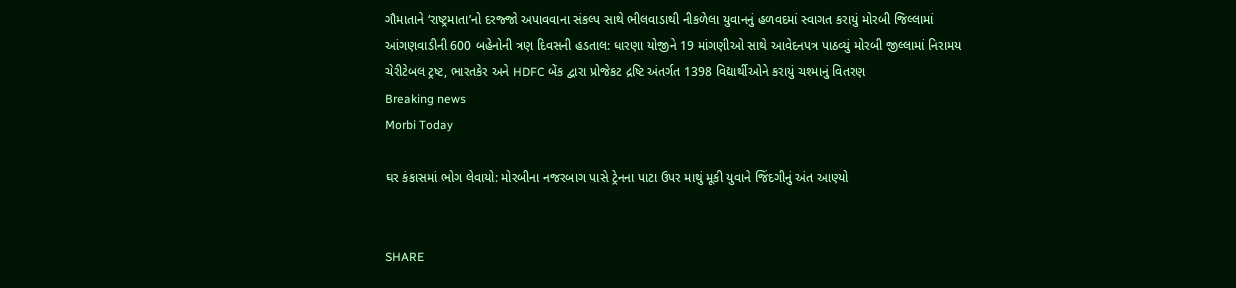ગૌમાતાને ‘રાષ્ટ્રમાતા’નો દરજ્જો અપાવવાના સંકલ્પ સાથે ભીલવાડાથી નીકળેલા યુવાનનું હળવદમાં સ્વાગત કરાયું મોરબી જિલ્લામાં આંગણવાડીની 600 બહેનોની ત્રણ દિવસની હડતાલ: ધારણા યોજીને 19 માંગણીઓ સાથે આવેદનપત્ર પાઠવ્યું મોરબી જીલ્લામાં નિરામય ચેરીટેબલ ટ્રષ્ટ, ભારતકેર અને HDFC બેંક દ્વારા પ્રોજેકટ દ્રષ્ટિ અંતર્ગત 1398 વિદ્યાર્થીઓને કરાયું ચશ્માનું વિતરણ
Breaking news
Morbi Today

ઘર કંકાસમાં ભોગ લેવાયો: મોરબીના નજરબાગ પાસે ટ્રેનના પાટા ઉપર માથું મૂકી યુવાને જિંદગીનું અંત આણ્યો


SHARE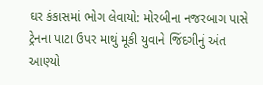ઘર કંકાસમાં ભોગ લેવાયો: મોરબીના નજરબાગ પાસે ટ્રેનના પાટા ઉપર માથું મૂકી યુવાને જિંદગીનું અંત આણ્યો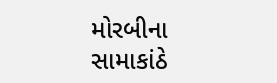મોરબીના સામાકાંઠે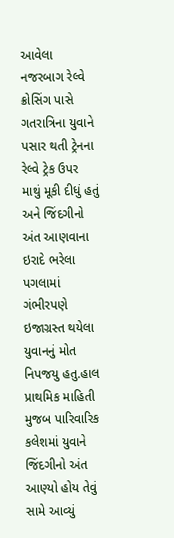આવેલા નજરબાગ રેલ્વે ક્રોસિંગ પાસે ગતરાત્રિના યુવાને પસાર થતી ટ્રેનના રેલ્વે ટ્રેક ઉપર માથું મૂકી દીધું હતું અને જિંદગીનો અંત આણવાના ઇરાદે ભરેલા પગલામાં ગંભીરપણે ઇજાગ્રસ્ત થયેલા યુવાનનું મોત નિપજયુ હતુ.હાલ પ્રાથમિક માહિતી મુજબ પારિવારિક કલેશમાં યુવાને જિંદગીનો અંત આણ્યો હોય તેવું સામે આવ્યું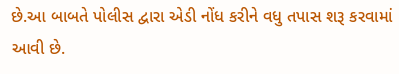છે.આ બાબતે પોલીસ દ્વારા એડી નોંધ કરીને વધુ તપાસ શરૂ કરવામાં આવી છે.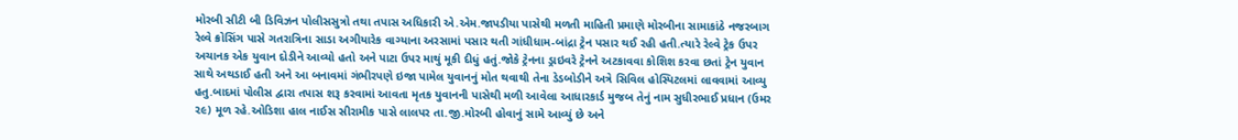મોરબી સીટી બી ડિવિઝન પોલીસસુત્રો તથા તપાસ અધિકારી એ.એમ.જાપડીયા પાસેથી મળતી માહિતી પ્રમાણે મોરબીના સામાકાંઠે નજરબાગ રેલ્વે ક્રોસિંગ પાસે ગતરાત્રિના સાડા અગીયારેક વાગ્યાના અરસામાં પસાર થતી ગાંધીધામ-બાંદ્રા ટ્રેન પસાર થઈ રહી હતી.ત્યારે રેલ્વે ટ્રેક ઉપર અચાનક એક યુવાન દોડીને આવ્યો હતો અને પાટા ઉપર માથું મૂકી દીધું હતું.જોકે ટ્રેનના ડ્રાઇવરે ટ્રેનને અટકાવવા કોશિશ કરવા છતાં ટ્રેન યુવાન સાથે અથડાઈ હતી અને આ બનાવમાં ગંભીરપણે ઇજા પામેલ યુવાનનું મોત થવાથી તેના ડેડબોડીને અત્રે સિવિલ હોસ્પિટલમાં લાવવામાં આવ્યુ હતુ.બાદમાં પોલીસ દ્વારા તપાસ શરૂ કરવામાં આવતા મૃતક યુવાનની પાસેથી મળી આવેલા આધારકાર્ડ મુજબ તેનું નામ સુધીરભાઈ પ્રધાન (ઉમર ૨૯) મૂળ રહે.ઓડિશા હાલ નાઈસ સીરામીક પાસે લાલપર તા.જી.મોરબી હોવાનું સામે આવ્યું છે અને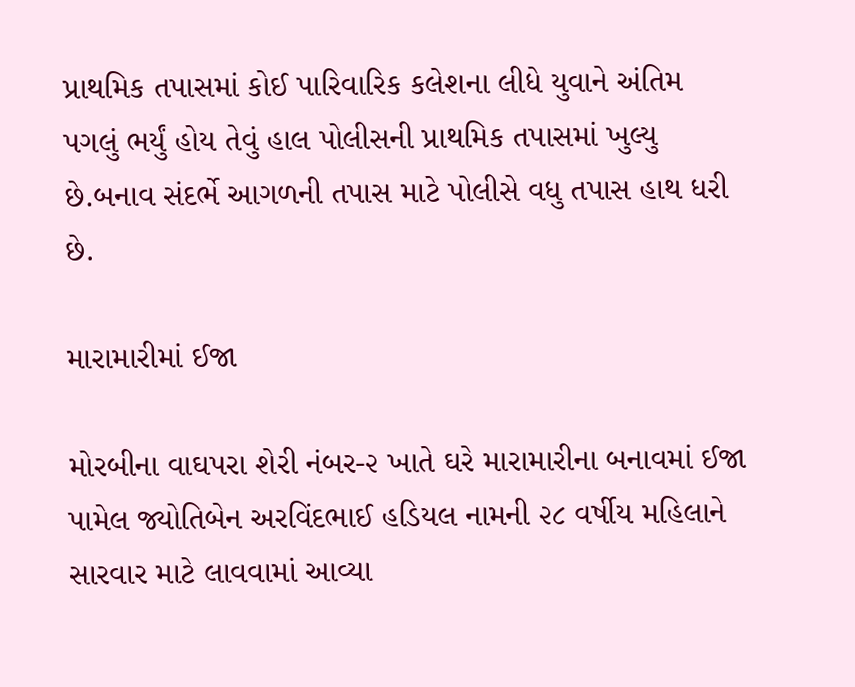પ્રાથમિક તપાસમાં કોઈ પારિવારિક કલેશના લીધે યુવાને અંતિમ પગલું ભર્યું હોય તેવું હાલ પોલીસની પ્રાથમિક તપાસમાં ખુલ્યુ છે.બનાવ સંદર્ભે આગળની તપાસ માટે પોલીસે વધુ તપાસ હાથ ધરી છે.

મારામારીમાં ઈજા

મોરબીના વાઘપરા શેરી નંબર-૨ ખાતે ઘરે મારામારીના બનાવમાં ઈજા પામેલ જ્યોતિબેન અરવિંદભાઈ હડિયલ નામની ૨૮ વર્ષીય મહિલાને સારવાર માટે લાવવામાં આવ્યા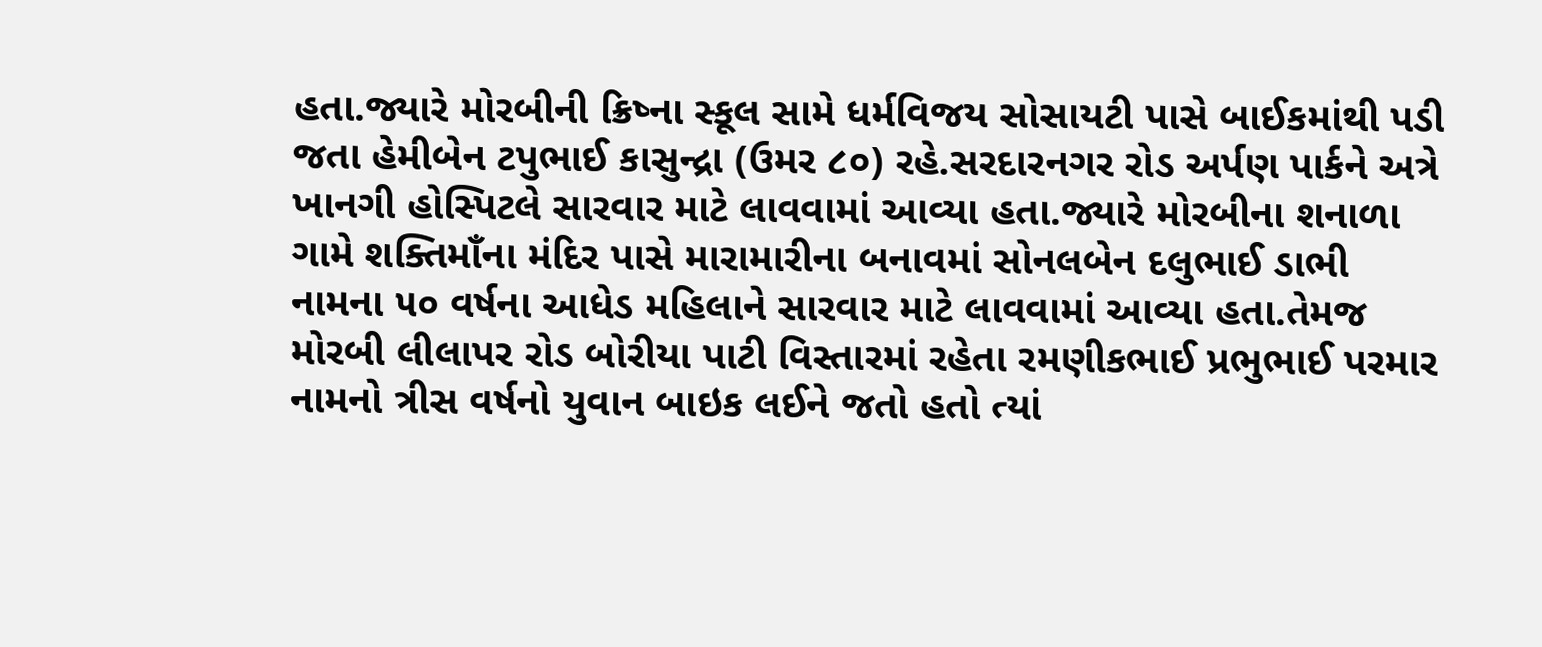હતા.જ્યારે મોરબીની ક્રિષ્ના સ્કૂલ સામે ધર્મવિજય સોસાયટી પાસે બાઈકમાંથી પડી જતા હેમીબેન ટપુભાઈ કાસુન્દ્રા (ઉમર ૮૦) રહે.સરદારનગર રોડ અર્પણ પાર્કને અત્રે ખાનગી હોસ્પિટલે સારવાર માટે લાવવામાં આવ્યા હતા.જ્યારે મોરબીના શનાળા ગામે શક્તિમાઁના મંદિર પાસે મારામારીના બનાવમાં સોનલબેન દલુભાઈ ડાભી નામના ૫૦ વર્ષના આધેડ મહિલાને સારવાર માટે લાવવામાં આવ્યા હતા.તેમજ મોરબી લીલાપર રોડ બોરીયા પાટી વિસ્તારમાં રહેતા રમણીકભાઈ પ્રભુભાઈ પરમાર નામનો ત્રીસ વર્ષનો યુવાન બાઇક લઈને જતો હતો ત્યાં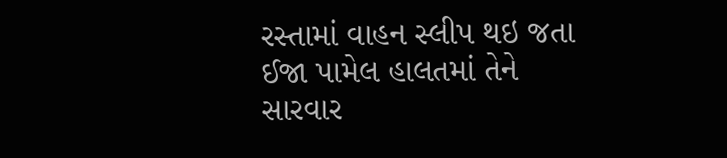રસ્તામાં વાહન સ્લીપ થઇ જતા ઈજા પામેલ હાલતમાં તેને સારવાર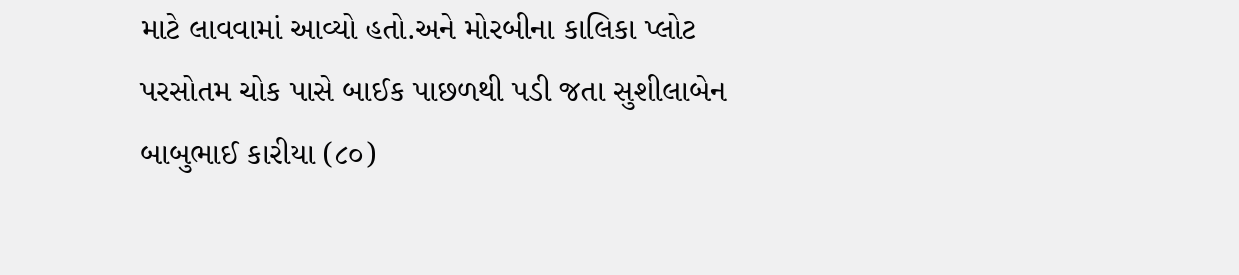માટે લાવવામાં આવ્યો હતો.અને મોરબીના કાલિકા પ્લોટ પરસોતમ ચોક પાસે બાઈક પાછળથી પડી જતા સુશીલાબેન બાબુભાઈ કારીયા (૮૦)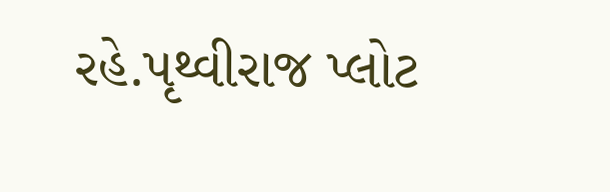રહે.પૃથ્વીરાજ પ્લોટ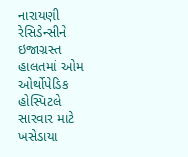નારાયણી રેસિડેન્સીને ઇજાગ્રસ્ત હાલતમાં ઓમ ઓર્થોપેડિક હોસ્પિટલે સારવાર માટે ખસેડાયા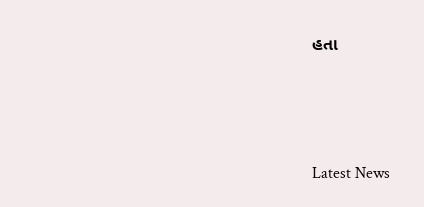હતા




Latest News